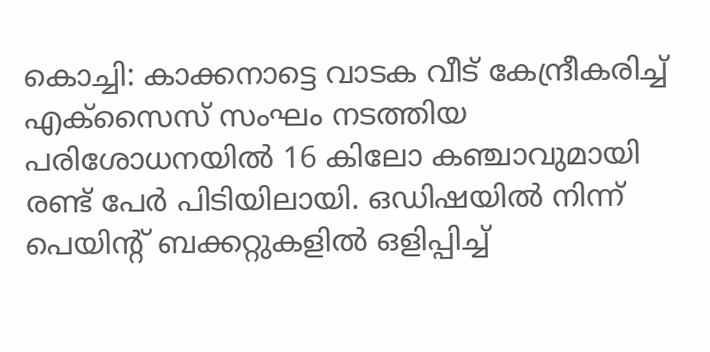കൊച്ചി: കാക്കനാട്ടെ വാടക വീട് കേന്ദ്രീകരിച്ച് എക്സൈസ് സംഘം നടത്തിയ പരിശോധനയിൽ 16 കിലോ കഞ്ചാവുമായി രണ്ട് പേർ പിടിയിലായി. ഒഡിഷയിൽ നിന്ന് പെയിന്റ് ബക്കറ്റുകളിൽ ഒളിപ്പിച്ച്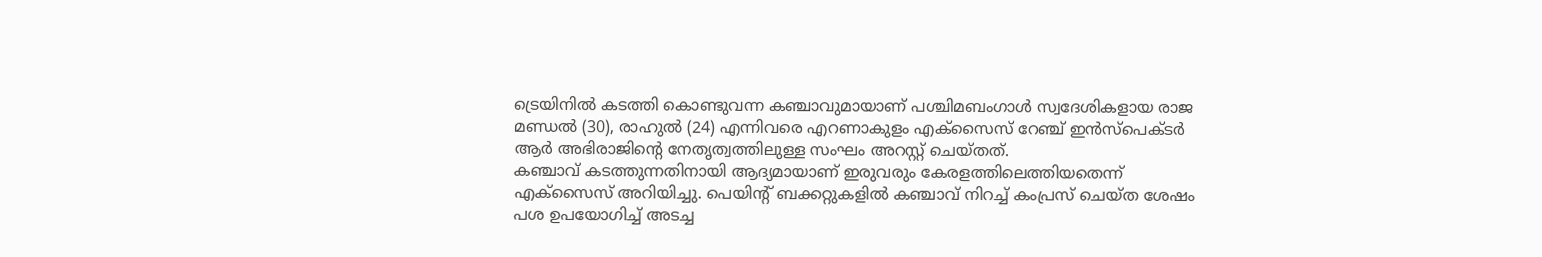ട്രെയിനിൽ കടത്തി കൊണ്ടുവന്ന കഞ്ചാവുമായാണ് പശ്ചിമബംഗാൾ സ്വദേശികളായ രാജ മണ്ഡൽ (30), രാഹുൽ (24) എന്നിവരെ എറണാകുളം എക്സൈസ് റേഞ്ച് ഇൻസ്പെക്ടർ ആർ അഭിരാജിന്റെ നേതൃത്വത്തിലുള്ള സംഘം അറസ്റ്റ് ചെയ്തത്.
കഞ്ചാവ് കടത്തുന്നതിനായി ആദ്യമായാണ് ഇരുവരും കേരളത്തിലെത്തിയതെന്ന് എക്സൈസ് അറിയിച്ചു. പെയിന്റ് ബക്കറ്റുകളിൽ കഞ്ചാവ് നിറച്ച് കംപ്രസ് ചെയ്ത ശേഷം പശ ഉപയോഗിച്ച് അടച്ച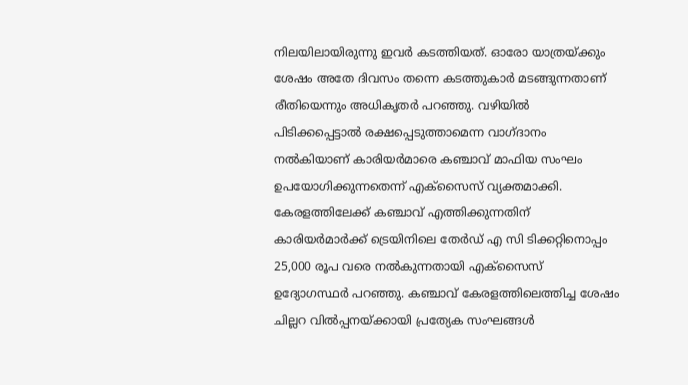നിലയിലായിരുന്നു ഇവർ കടത്തിയത്. ഓരോ യാത്രയ്ക്കും ശേഷം അതേ ദിവസം തന്നെ കടത്തുകാർ മടങ്ങുന്നതാണ് രീതിയെന്നും അധികൃതർ പറഞ്ഞു. വഴിയിൽ പിടിക്കപ്പെട്ടാൽ രക്ഷപ്പെടുത്താമെന്ന വാഗ്ദാനം നൽകിയാണ് കാരിയർമാരെ കഞ്ചാവ് മാഫിയ സംഘം ഉപയോഗിക്കുന്നതെന്ന് എക്സൈസ് വ്യക്തമാക്കി.
കേരളത്തിലേക്ക് കഞ്ചാവ് എത്തിക്കുന്നതിന് കാരിയർമാർക്ക് ട്രെയിനിലെ തേർഡ് എ സി ടിക്കറ്റിനൊപ്പം 25,000 രൂപ വരെ നൽകുന്നതായി എക്സൈസ് ഉദ്യോഗസ്ഥർ പറഞ്ഞു. കഞ്ചാവ് കേരളത്തിലെത്തിച്ച ശേഷം ചില്ലറ വിൽപ്പനയ്ക്കായി പ്രത്യേക സംഘങ്ങൾ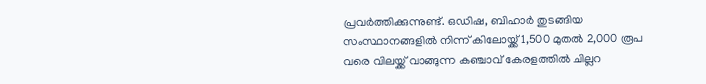പ്രവർത്തിക്കുന്നുണ്ട്. ഒഡിഷ, ബിഹാർ തുടങ്ങിയ സംസ്ഥാനങ്ങളിൽ നിന്ന് കിലോയ്ക്ക് 1,500 മുതൽ 2,000 രൂപ വരെ വിലയ്ക്ക് വാങ്ങുന്ന കഞ്ചാവ് കേരളത്തിൽ ചില്ലറ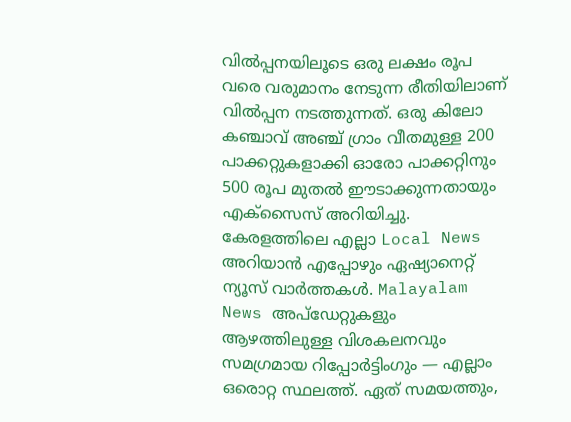വിൽപ്പനയിലൂടെ ഒരു ലക്ഷം രൂപ വരെ വരുമാനം നേടുന്ന രീതിയിലാണ് വിൽപ്പന നടത്തുന്നത്. ഒരു കിലോ കഞ്ചാവ് അഞ്ച് ഗ്രാം വീതമുള്ള 200 പാക്കറ്റുകളാക്കി ഓരോ പാക്കറ്റിനും 500 രൂപ മുതൽ ഈടാക്കുന്നതായും എക്സൈസ് അറിയിച്ചു.
കേരളത്തിലെ എല്ലാ Local News അറിയാൻ എപ്പോഴും ഏഷ്യാനെറ്റ് ന്യൂസ് വാർത്തകൾ. Malayalam News അപ്ഡേറ്റുകളും ആഴത്തിലുള്ള വിശകലനവും സമഗ്രമായ റിപ്പോർട്ടിംഗും — എല്ലാം ഒരൊറ്റ സ്ഥലത്ത്. ഏത് സമയത്തും,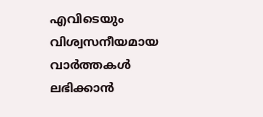എവിടെയും വിശ്വസനീയമായ വാർത്തകൾ ലഭിക്കാൻ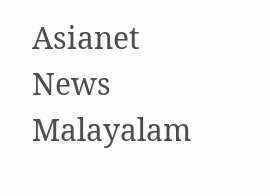Asianet News Malayalam